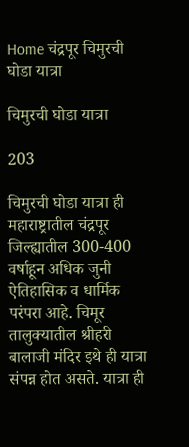Home चंद्रपूर चिमुरची घोडा यात्रा

चिमुरची घोडा यात्रा

203

चिमुरची घोडा यात्रा ही महाराष्ट्रातील चंद्रपूर जिल्ह्यातील 300-400 वर्षाहून अधिक जुनी ऐतिहासिक व धार्मिक परंपरा आहे. चिमूर तालुक्यातील श्रीहरी बालाजी मंदिर इथे ही यात्रा संपन्न होत असते. यात्रा ही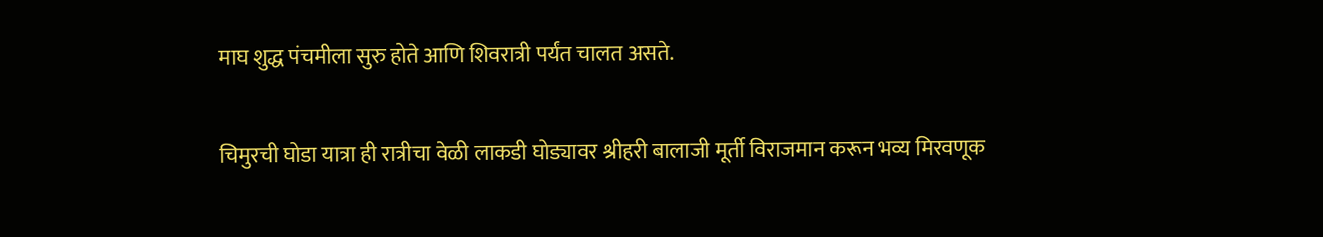माघ शुद्ध पंचमीला सुरु होते आणि शिवरात्री पर्यंत चालत असते.

चिमुरची घोडा यात्रा ही रात्रीचा वेळी लाकडी घोड्यावर श्रीहरी बालाजी मूर्ती विराजमान करून भव्य मिरवणूक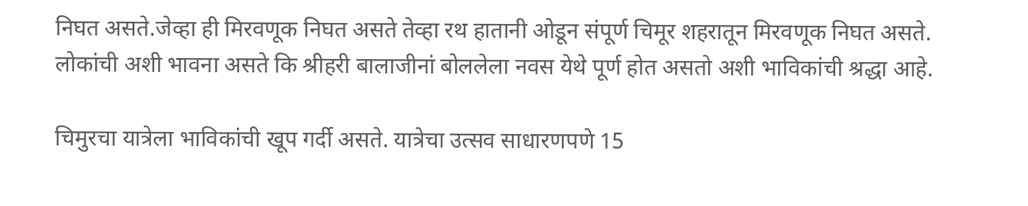निघत असते.जेव्हा ही मिरवणूक निघत असते तेव्हा रथ हातानी ओडून संपूर्ण चिमूर शहरातून मिरवणूक निघत असते. लोकांची अशी भावना असते कि श्रीहरी बालाजीनां बोललेला नवस येथे पूर्ण होत असतो अशी भाविकांची श्रद्धा आहे.

चिमुरचा यात्रेला भाविकांची खूप गर्दी असते. यात्रेचा उत्सव साधारणपणे 15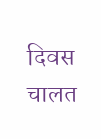दिवस चालत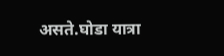असते.घोडा यात्रा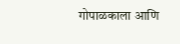गोपाळकाला आणि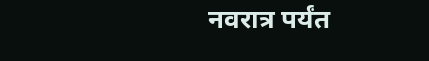नवरात्र पर्यंत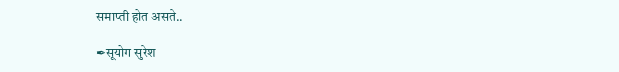समाप्ती होत असते..

✒सूयोग सुरेश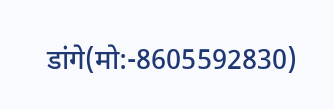डांगे(मो:-8605592830)